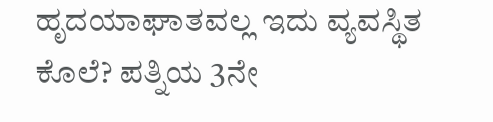ಹೃದಯಾಘಾತವಲ್ಲ ಇದು ವ್ಯವಸ್ಥಿತ ಕೊಲೆ? ಪತ್ನಿಯ 3ನೇ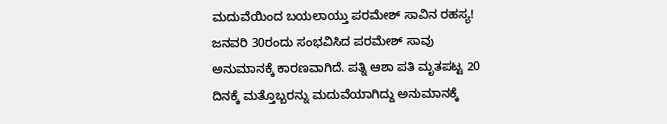ಮದುವೆಯಿಂದ ಬಯಲಾಯ್ತು ಪರಮೇಶ್ ಸಾವಿನ ರಹಸ್ಯ!
ಜನವರಿ 30ರಂದು ಸಂಭವಿಸಿದ ಪರಮೇಶ್ ಸಾವು ಅನುಮಾನಕ್ಕೆ ಕಾರಣವಾಗಿದೆ. ಪತ್ನಿ ಆಶಾ ಪತಿ ಮೃತಪಟ್ಟ 20 ದಿನಕ್ಕೆ ಮತ್ತೊಬ್ಬರನ್ನು ಮದುವೆಯಾಗಿದ್ದು ಅನುಮಾನಕ್ಕೆ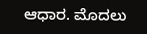ಆಧಾರ. ಮೊದಲು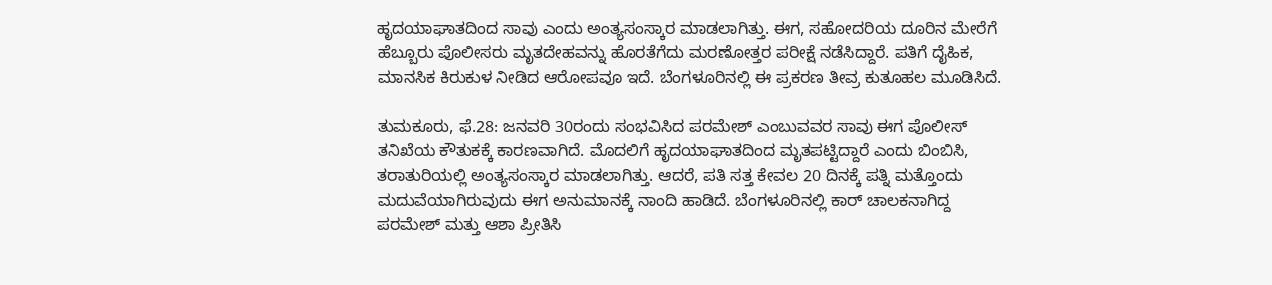ಹೃದಯಾಘಾತದಿಂದ ಸಾವು ಎಂದು ಅಂತ್ಯಸಂಸ್ಕಾರ ಮಾಡಲಾಗಿತ್ತು. ಈಗ, ಸಹೋದರಿಯ ದೂರಿನ ಮೇರೆಗೆ ಹೆಬ್ಬೂರು ಪೊಲೀಸರು ಮೃತದೇಹವನ್ನು ಹೊರತೆಗೆದು ಮರಣೋತ್ತರ ಪರೀಕ್ಷೆ ನಡೆಸಿದ್ದಾರೆ. ಪತಿಗೆ ದೈಹಿಕ, ಮಾನಸಿಕ ಕಿರುಕುಳ ನೀಡಿದ ಆರೋಪವೂ ಇದೆ. ಬೆಂಗಳೂರಿನಲ್ಲಿ ಈ ಪ್ರಕರಣ ತೀವ್ರ ಕುತೂಹಲ ಮೂಡಿಸಿದೆ.

ತುಮಕೂರು, ಫೆ.28: ಜನವರಿ 30ರಂದು ಸಂಭವಿಸಿದ ಪರಮೇಶ್ ಎಂಬುವವರ ಸಾವು ಈಗ ಪೊಲೀಸ್ ತನಿಖೆಯ ಕೌತುಕಕ್ಕೆ ಕಾರಣವಾಗಿದೆ. ಮೊದಲಿಗೆ ಹೃದಯಾಘಾತದಿಂದ ಮೃತಪಟ್ಟಿದ್ದಾರೆ ಎಂದು ಬಿಂಬಿಸಿ, ತರಾತುರಿಯಲ್ಲಿ ಅಂತ್ಯಸಂಸ್ಕಾರ ಮಾಡಲಾಗಿತ್ತು. ಆದರೆ, ಪತಿ ಸತ್ತ ಕೇವಲ 20 ದಿನಕ್ಕೆ ಪತ್ನಿ ಮತ್ತೊಂದು ಮದುವೆಯಾಗಿರುವುದು ಈಗ ಅನುಮಾನಕ್ಕೆ ನಾಂದಿ ಹಾಡಿದೆ. ಬೆಂಗಳೂರಿನಲ್ಲಿ ಕಾರ್ ಚಾಲಕನಾಗಿದ್ದ ಪರಮೇಶ್ ಮತ್ತು ಆಶಾ ಪ್ರೀತಿಸಿ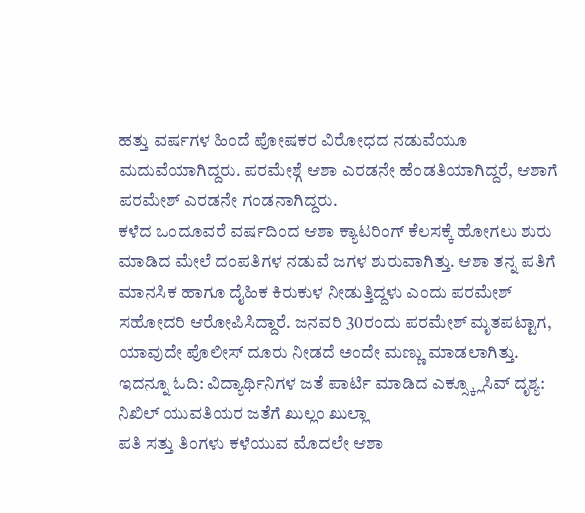ಹತ್ತು ವರ್ಷಗಳ ಹಿಂದೆ ಪೋಷಕರ ವಿರೋಧದ ನಡುವೆಯೂ ಮದುವೆಯಾಗಿದ್ದರು. ಪರಮೇಶ್ಗೆ ಆಶಾ ಎರಡನೇ ಹೆಂಡತಿಯಾಗಿದ್ದರೆ, ಆಶಾಗೆ ಪರಮೇಶ್ ಎರಡನೇ ಗಂಡನಾಗಿದ್ದರು.
ಕಳೆದ ಒಂದೂವರೆ ವರ್ಷದಿಂದ ಆಶಾ ಕ್ಯಾಟರಿಂಗ್ ಕೆಲಸಕ್ಕೆ ಹೋಗಲು ಶುರು ಮಾಡಿದ ಮೇಲೆ ದಂಪತಿಗಳ ನಡುವೆ ಜಗಳ ಶುರುವಾಗಿತ್ತು. ಆಶಾ ತನ್ನ ಪತಿಗೆ ಮಾನಸಿಕ ಹಾಗೂ ದೈಹಿಕ ಕಿರುಕುಳ ನೀಡುತ್ತಿದ್ದಳು ಎಂದು ಪರಮೇಶ್ ಸಹೋದರಿ ಆರೋಪಿಸಿದ್ದಾರೆ. ಜನವರಿ 30ರಂದು ಪರಮೇಶ್ ಮೃತಪಟ್ಟಾಗ, ಯಾವುದೇ ಪೊಲೀಸ್ ದೂರು ನೀಡದೆ ಅಂದೇ ಮಣ್ಣು ಮಾಡಲಾಗಿತ್ತು.
ಇದನ್ನೂ ಓದಿ: ವಿದ್ಯಾರ್ಥಿನಿಗಳ ಜತೆ ಪಾರ್ಟಿ ಮಾಡಿದ ಎಕ್ಸ್ಕ್ಲೂಸಿವ್ ದೃಶ್ಯ: ನಿಖಿಲ್ ಯುವತಿಯರ ಜತೆಗೆ ಖುಲ್ಲಂ ಖುಲ್ಲಾ
ಪತಿ ಸತ್ತು ತಿಂಗಳು ಕಳೆಯುವ ಮೊದಲೇ ಆಶಾ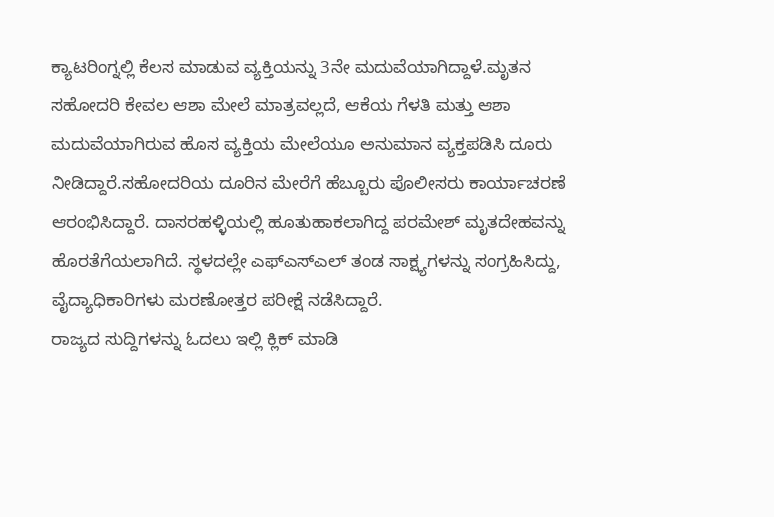ಕ್ಯಾಟರಿಂಗ್ನಲ್ಲಿ ಕೆಲಸ ಮಾಡುವ ವ್ಯಕ್ತಿಯನ್ನು 3ನೇ ಮದುವೆಯಾಗಿದ್ದಾಳೆ.ಮೃತನ ಸಹೋದರಿ ಕೇವಲ ಆಶಾ ಮೇಲೆ ಮಾತ್ರವಲ್ಲದೆ, ಆಕೆಯ ಗೆಳತಿ ಮತ್ತು ಆಶಾ ಮದುವೆಯಾಗಿರುವ ಹೊಸ ವ್ಯಕ್ತಿಯ ಮೇಲೆಯೂ ಅನುಮಾನ ವ್ಯಕ್ತಪಡಿಸಿ ದೂರು ನೀಡಿದ್ದಾರೆ.ಸಹೋದರಿಯ ದೂರಿನ ಮೇರೆಗೆ ಹೆಬ್ಬೂರು ಪೊಲೀಸರು ಕಾರ್ಯಾಚರಣೆ ಆರಂಭಿಸಿದ್ದಾರೆ. ದಾಸರಹಳ್ಳಿಯಲ್ಲಿ ಹೂತುಹಾಕಲಾಗಿದ್ದ ಪರಮೇಶ್ ಮೃತದೇಹವನ್ನು ಹೊರತೆಗೆಯಲಾಗಿದೆ. ಸ್ಥಳದಲ್ಲೇ ಎಫ್ಎಸ್ಎಲ್ ತಂಡ ಸಾಕ್ಷ್ಯಗಳನ್ನು ಸಂಗ್ರಹಿಸಿದ್ದು, ವೈದ್ಯಾಧಿಕಾರಿಗಳು ಮರಣೋತ್ತರ ಪರೀಕ್ಷೆ ನಡೆಸಿದ್ದಾರೆ.
ರಾಜ್ಯದ ಸುದ್ದಿಗಳನ್ನು ಓದಲು ಇಲ್ಲಿ ಕ್ಲಿಕ್ ಮಾಡಿ